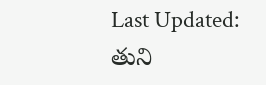Last Updated:
తుని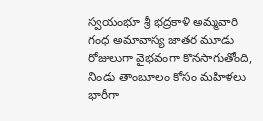స్వయంభూ శ్రీ భద్రకాళి అమ్మవారి గంధ అమావాస్య జాతర మూడు రోజులుగా వైభవంగా కొనసాగుతోంది, నిండు తాంబూలం కోసం మహిళలు భారీగా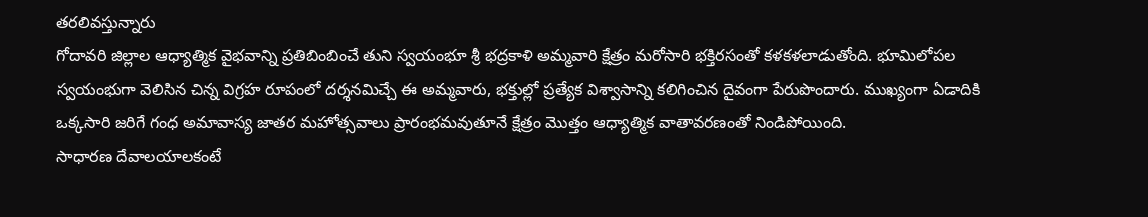తరలివస్తున్నారు
గోదావరి జిల్లాల ఆధ్యాత్మిక వైభవాన్ని ప్రతిబింబించే తుని స్వయంభూ శ్రీ భద్రకాళి అమ్మవారి క్షేత్రం మరోసారి భక్తిరసంతో కళకళలాడుతోంది. భూమిలోపల స్వయంభుగా వెలిసిన చిన్న విగ్రహ రూపంలో దర్శనమిచ్చే ఈ అమ్మవారు, భక్తుల్లో ప్రత్యేక విశ్వాసాన్ని కలిగించిన దైవంగా పేరుపొందారు. ముఖ్యంగా ఏడాదికి ఒక్కసారి జరిగే గంధ అమావాస్య జాతర మహోత్సవాలు ప్రారంభమవుతూనే క్షేత్రం మొత్తం ఆధ్యాత్మిక వాతావరణంతో నిండిపోయింది.
సాధారణ దేవాలయాలకంటే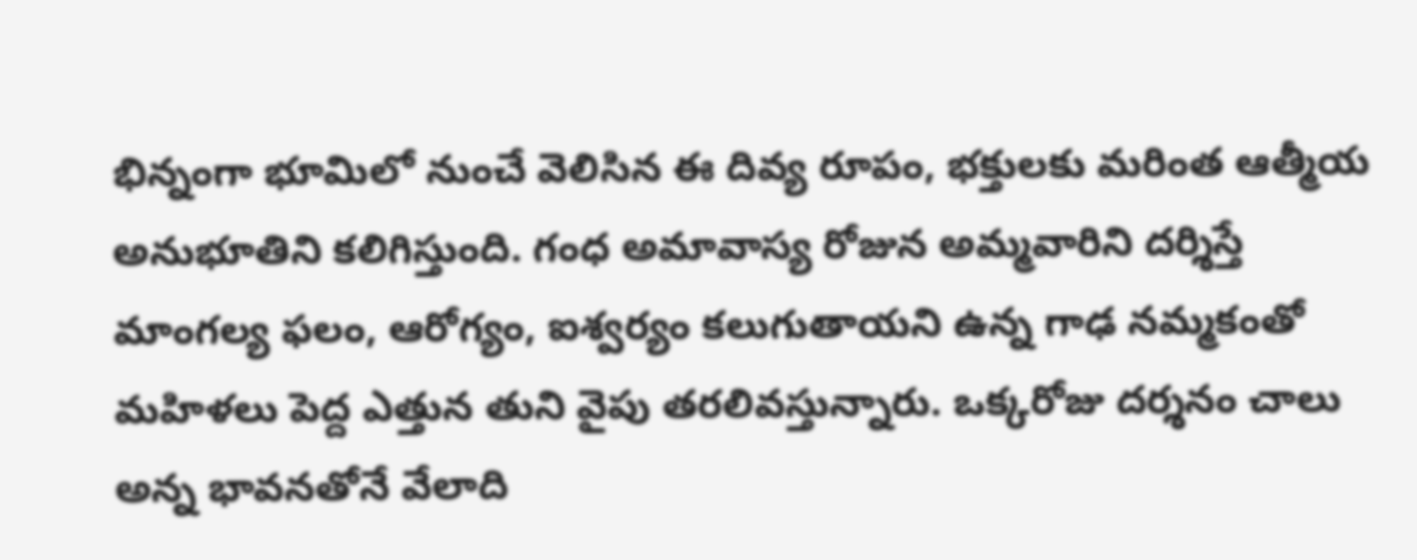భిన్నంగా భూమిలో నుంచే వెలిసిన ఈ దివ్య రూపం, భక్తులకు మరింత ఆత్మీయ అనుభూతిని కలిగిస్తుంది. గంధ అమావాస్య రోజున అమ్మవారిని దర్శిస్తే మాంగల్య ఫలం, ఆరోగ్యం, ఐశ్వర్యం కలుగుతాయని ఉన్న గాఢ నమ్మకంతో మహిళలు పెద్ద ఎత్తున తుని వైపు తరలివస్తున్నారు. ఒక్కరోజు దర్శనం చాలు అన్న భావనతోనే వేలాది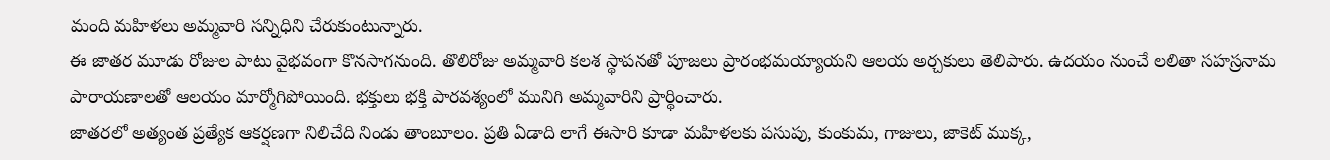మంది మహిళలు అమ్మవారి సన్నిధిని చేరుకుంటున్నారు.
ఈ జాతర మూడు రోజుల పాటు వైభవంగా కొనసాగనుంది. తొలిరోజు అమ్మవారి కలశ స్థాపనతో పూజలు ప్రారంభమయ్యాయని ఆలయ అర్చకులు తెలిపారు. ఉదయం నుంచే లలితా సహస్రనామ పారాయణాలతో ఆలయం మార్మోగిపోయింది. భక్తులు భక్తి పారవశ్యంలో మునిగి అమ్మవారిని ప్రార్థించారు.
జాతరలో అత్యంత ప్రత్యేక ఆకర్షణగా నిలిచేది నిండు తాంబూలం. ప్రతి ఏడాది లాగే ఈసారి కూడా మహిళలకు పసుపు, కుంకుమ, గాజులు, జాకెట్ ముక్క,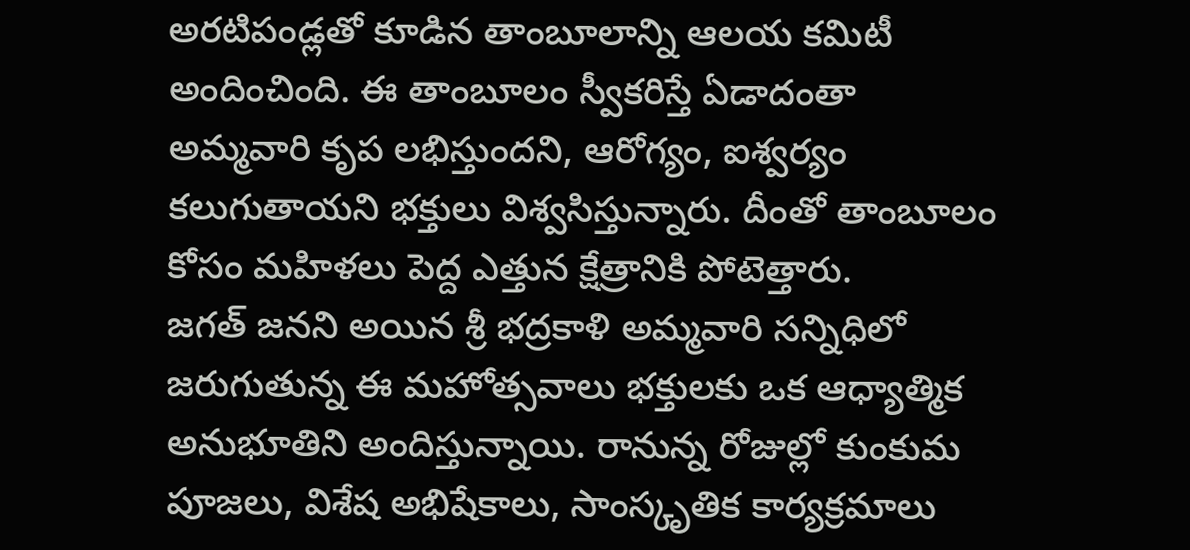అరటిపండ్లతో కూడిన తాంబూలాన్ని ఆలయ కమిటీ అందించింది. ఈ తాంబూలం స్వీకరిస్తే ఏడాదంతా అమ్మవారి కృప లభిస్తుందని, ఆరోగ్యం, ఐశ్వర్యం కలుగుతాయని భక్తులు విశ్వసిస్తున్నారు. దీంతో తాంబూలం కోసం మహిళలు పెద్ద ఎత్తున క్షేత్రానికి పోటెత్తారు.
జగత్ జనని అయిన శ్రీ భద్రకాళి అమ్మవారి సన్నిధిలో జరుగుతున్న ఈ మహోత్సవాలు భక్తులకు ఒక ఆధ్యాత్మిక అనుభూతిని అందిస్తున్నాయి. రానున్న రోజుల్లో కుంకుమ పూజలు, విశేష అభిషేకాలు, సాంస్కృతిక కార్యక్రమాలు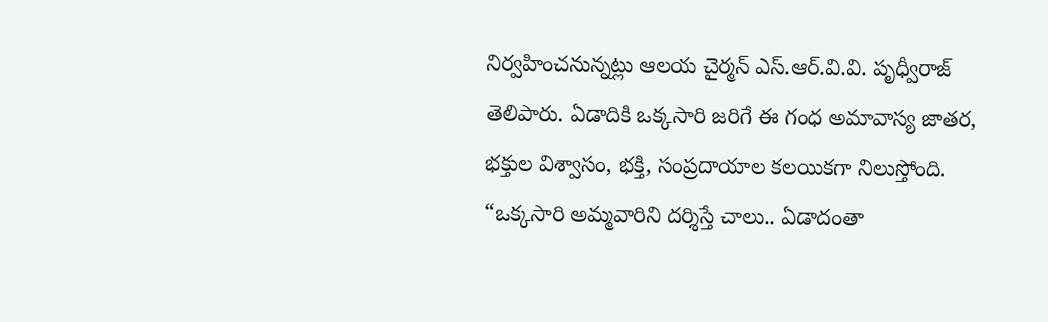నిర్వహించనున్నట్లు ఆలయ చైర్మన్ ఎస్.ఆర్.వి.వి. పృధ్వీరాజ్ తెలిపారు. ఏడాదికి ఒక్కసారి జరిగే ఈ గంధ అమావాస్య జాతర, భక్తుల విశ్వాసం, భక్తి, సంప్రదాయాల కలయికగా నిలుస్తోంది. “ఒక్కసారి అమ్మవారిని దర్శిస్తే చాలు.. ఏడాదంతా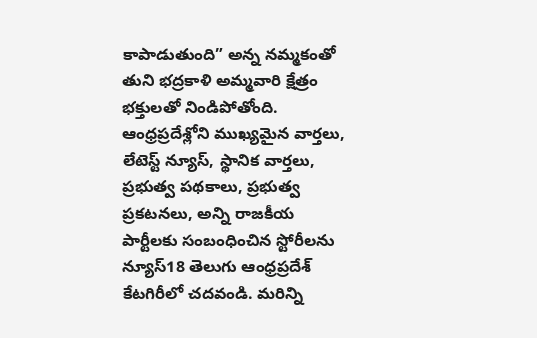కాపాడుతుంది” అన్న నమ్మకంతో తుని భద్రకాళి అమ్మవారి క్షేత్రం భక్తులతో నిండిపోతోంది.
ఆంధ్రప్రదేశ్లోని ముఖ్యమైన వార్తలు, లేటెస్ట్ న్యూస్, స్థానిక వార్తలు, ప్రభుత్వ పథకాలు, ప్రభుత్వ ప్రకటనలు, అన్ని రాజకీయ పార్టీలకు సంబంధించిన స్టోరీలను న్యూస్18 తెలుగు ఆంధ్రప్రదేశ్ కేటగిరీలో చదవండి. మరిన్ని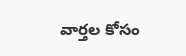వార్తల కోసం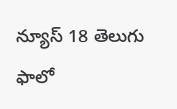న్యూస్ 18 తెలుగు ఫాలో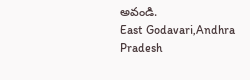అవండి.
East Godavari,Andhra Pradesh